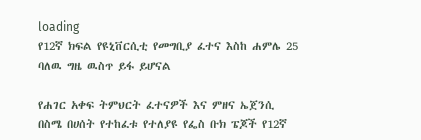loading
የ12ኛ ክፍል የዩኒቨርሲቲ የመግቢያ ፈተና እስከ ሐምሌ 25 ባለዉ ግዜ ዉስጥ ይፋ ይሆናል

የሐገር አቀፍ ትምህርት ፈተናዎች እና ምዘና ኤጀንሲ በስሜ በሀሰት የተከፈቱ የተለያዩ የፌስ ቡክ ፔጆች የ12ኛ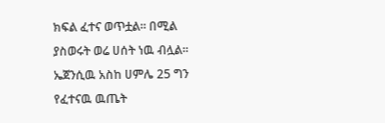ክፍል ፈተና ወጥቷል፡፡ በሚል ያስወሩት ወሬ ሀሰት ነዉ ብሏል፡፡ ኤጀንሲዉ አስከ ሀምሌ 25 ግን የፈተናዉ ዉጤት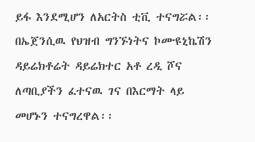ይፋ እንደሚሆን ለአርትስ ቲቪ ተናግሯል፡፡
በኤጀንሲዉ የህዝብ ግንኙነትና ኮሙዩኒኬሽን ዳይሬክቶሬት ዳይሬክተር አቶ ረዲ ሾና ለጣቢያችን ፈተናዉ ገና በእርማት ላይ መሆኑን ተናግረዋል፡፡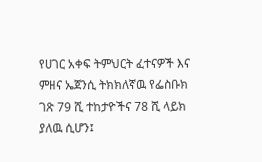የሀገር አቀፍ ትምህርት ፈተናዎች እና ምዘና ኤጀንሲ ትክክለኛዉ የፌስቡክ ገጽ 79 ሺ ተከታዮችና 78 ሺ ላይክ ያለዉ ሲሆን፤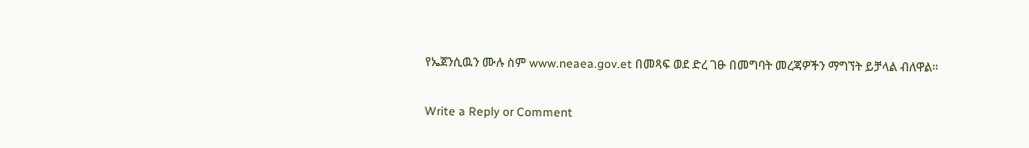የኤጀንሲዉን ሙሉ ስም www.neaea.gov.et በመጻፍ ወደ ድረ ገፁ በመግባት መረጃዎችን ማግኘት ይቻላል ብለዋል፡፡

Write a Reply or Comment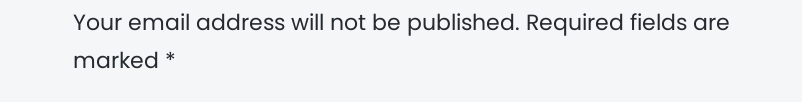Your email address will not be published. Required fields are marked *